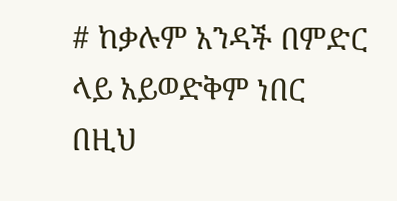# ከቃሉም አንዳች በምድር ላይ አይወድቅም ነበር በዚህ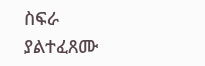ስፍራ ያልተፈጸሙ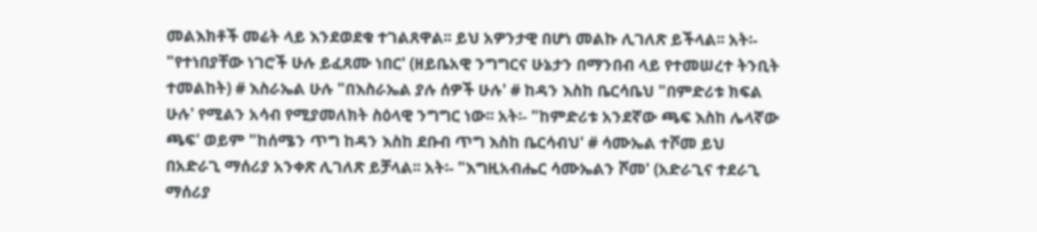መልእክቶች መሬት ላይ እንደወደቁ ተገልጸዋል፡፡ ይህ አዎንታዊ በሆነ መልኩ ሊገለጽ ይችላል፡፡ አት፡- "የተነበያቸው ነገሮች ሁሉ ይፈጸሙ ነበር' (ዘይቤአዊ ንግግርና ሁኔታን በማንበብ ላይ የተመሠረተ ትንቢት ተመልከት) # እስራኤል ሁሉ "በእስራኤል ያሉ ሰዎች ሁሉ' # ከዳን እስከ ቤርሳቤህ "በምድሪቱ ክፍል ሁሉ' የሚልን አሳብ የሚያመለክት ስዕላዊ ንግግር ነው፡፡ አት፡- "ከምድሪቱ አንደኛው ጫፍ እስከ ሌላኛው ጫፍ' ወይም "ከሰሜን ጥግ ከዳን እስከ ደቡብ ጥግ እስከ ቤርሳብህ' # ሳሙኤል ተሾመ ይህ በአድራጊ ማሰሪያ አንቀጽ ሊገለጽ ይቻላል፡፡ አት፡- "እግዚአብሔር ሳሙኤልን ሾመ' (አድራጊና ተደራጊ ማሰሪያ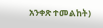አንቀጽ ተመልከት)